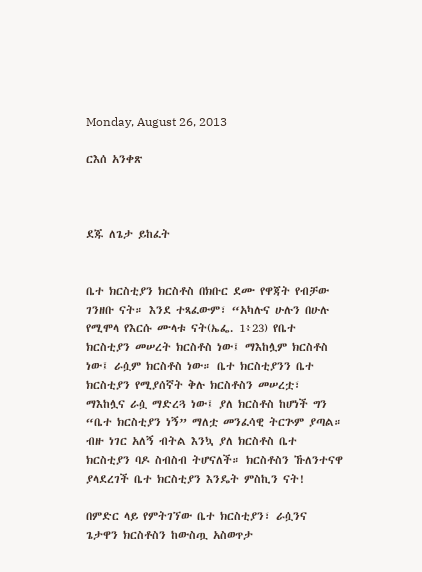Monday, August 26, 2013

ርእሰ አንቀጽ



ደጁ ለጌታ ይከፈት


ቤተ ክርስቲያን ክርስቶስ በክቡር ደሙ የዋጃት የብቻው ገንዘቡ ናት። እንደ ተጻፈውም፣ “አካሉና ሁሉን በሁሉ የሚሞላ የእርሱ ሙላቱ ናት(ኤፌ. 1፥23) የቤተ ክርስቲያን መሠረት ክርስቶስ ነው፤ ማእከሏም ክርስቶስ ነው፤ ራሷም ክርስቶስ ነው። ቤተ ክርስቲያንን ቤተ ክርስቲያን የሚያሰኛት ቅሉ ክርስቶስን መሠረቷ፣ ማእከሏና ራሷ ማድረጓ ነው፤ ያለ ክርስቶስ ከሆነች ግን “ቤተ ክርስቲያን ነኝ” ማለቷ መንፈሳዊ ትርጕም ያጣል። ብዙ ነገር አለኝ ብትል እንኳ ያለ ክርስቶስ ቤተ ክርስቲያን ባዶ ስብስብ ትሆናለች። ክርስቶስን ኹለንተናዋ ያላደረገች ቤተ ክርስቲያን እንዴት ምስኪን ናት!

በምድር ላይ የምትገኘው ቤተ ክርስቲያን፣ ራሷንና ጌታዋን ክርስቶስን ከውስጧ አስወጥታ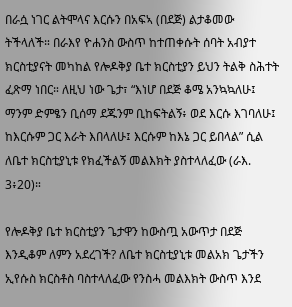በራሷ ነገር ልትሞላና እርሱን በአፍኣ (በደጅ) ልታቆመው ትችላለች። በራእየ ዮሐንስ ውስጥ ከተጠቀሱት ሰባት አብያተ ክርስቲያናት መካከል የሎዶቅያ ቤተ ክርስቲያን ይህን ትልቅ ስሕተት ፈጽማ ነበር። ለዚህ ነው ጌታ፣ “እነሆ በደጅ ቆሜ አንኳኳለሁ፤ ማንም ድምፄን ቢሰማ ደጁንም ቢከፍትልኝ፥ ወደ እርሱ እገባለሁ፤ ከእርሱም ጋር እራት እበላለሁ፤ እርሱም ከእኔ ጋር ይበላል” ሲል ለቤተ ክርስቲያኒቱ የክፈችልኝ መልእክት ያስተላለፈው (ራእ. 3፥20)።

የሎዶቅያ ቤተ ክርስቲያን ጌታዋን ከውስጧ አውጥታ በደጅ እንዲቆም ለምን አደረገች? ለቤተ ክርስቲያኒቱ መልአክ ጌታችን ኢየሱስ ክርስቶስ ባስተላለፈው የንስሓ መልእክት ውስጥ እንደ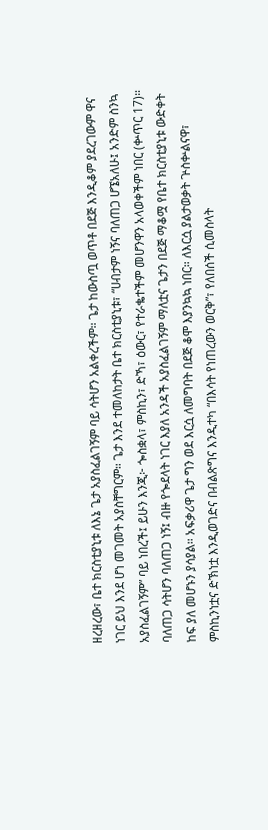ዘረዘረው፣ ቤተ ክርስቲያኒቱ ለእኔ ጌታ አያስፈልገኝም ባይ ሳትሆን አልቀረችም። ጌታ ከውስጧ ወጥቶ በደጅ እንዲቆም ያደረገውም ዋና ነገር ይህ እንደ ሆነ መገመት አያስቸግርም። ጌታ እንደ ተመለከታት ቤተ ክርስቲያኒቱ፣ “ሀብታም ነኝና ባለጠጋ ሆኜአለሁ፤ አንድም ስንኳ አያስፈልገኝም” ባይ ነበረች፤ ይሁን እንጂ፦ ጐስቋላ፣ ምስኪን፣ ድኻ፣ ዕውር፣ የተራቈተችም መሆንዋን አላወቀችም ነበር (ቍጥር 17)። ባለጠጋ ሳትሆን ባለጠጋ ነኝ፤ ብዙ የጐደላት ነገር እያለ አንዳች አያስፈልገኝም ማለቷና ጌታን በደጅ ማቆሟ የቤተ ክርስቲያኒቱ ውድቀት ከፍ ያለ መሆኑን ያሳያል። አፍቃሪዋ ጌታ ግን ወደ እርሷ ለመግባት በደጅ ቆሞ እያንኳኳ ነበር። ለእርሷ ያልታወቃት ጕስቍልናዋ፣ ምስኪንነቷና ድኽነቷ እንዲወገድና በብልጽግና እንዲተካ “በእሳት የነጠረውን ወርቅ”፣ የለበሰች ሲመስላት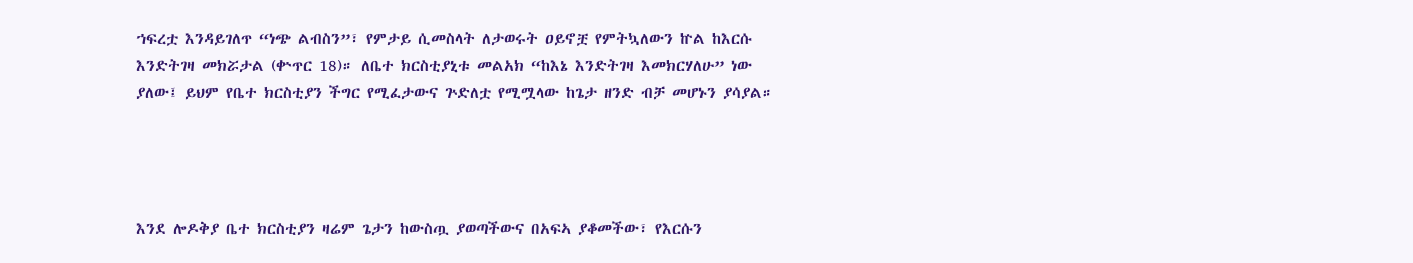ኀፍረቷ እንዳይገለጥ “ነጭ ልብስን”፣ የምታይ ሲመስላት ለታወሩት ዐይኖቿ የምትኳለውን ኵል ከእርሱ እንድትገዛ መክሯታል (ቍጥር 18)። ለቤተ ክርስቲያኒቱ መልአክ “ከእኔ እንድትገዛ እመክርሃለሁ” ነው ያለው፤ ይህም የቤተ ክርስቲያን ችግር የሚፈታውና ጕድለቷ የሚሟላው ከጌታ ዘንድ ብቻ መሆኑን ያሳያል።




እንደ ሎዶቅያ ቤተ ክርስቲያን ዛሬም ጌታን ከውስጧ ያወጣችውና በአፍኣ ያቆመችው፣ የእርሱን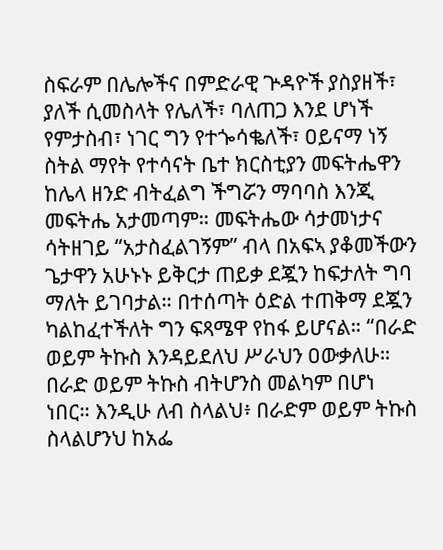ስፍራም በሌሎችና በምድራዊ ጕዳዮች ያስያዘች፣ ያለች ሲመስላት የሌለች፣ ባለጠጋ እንደ ሆነች የምታስብ፣ ነገር ግን የተጐሳቈለች፣ ዐይናማ ነኝ ስትል ማየት የተሳናት ቤተ ክርስቲያን መፍትሔዋን ከሌላ ዘንድ ብትፈልግ ችግሯን ማባባስ እንጂ መፍትሔ አታመጣም። መፍትሔው ሳታመነታና ሳትዘገይ “አታስፈልገኝም” ብላ በአፍኣ ያቆመችውን ጌታዋን አሁኑኑ ይቅርታ ጠይቃ ደጇን ከፍታለት ግባ ማለት ይገባታል። በተሰጣት ዕድል ተጠቅማ ደጇን ካልከፈተችለት ግን ፍጻሜዋ የከፋ ይሆናል። “በራድ ወይም ትኩስ እንዳይደለህ ሥራህን ዐውቃለሁ። በራድ ወይም ትኩስ ብትሆንስ መልካም በሆነ ነበር። እንዲሁ ለብ ስላልህ፥ በራድም ወይም ትኩስ ስላልሆንህ ከአፌ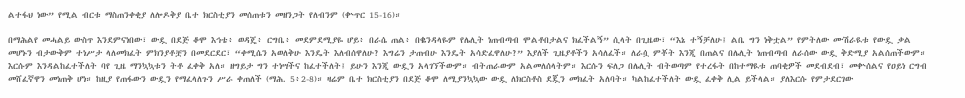ልተፋህ ነው” የሚል ብርቱ ማስጠንቀቂያ ለሎዶቅያ ቤተ ክርስቲያን መሰጠቱን መዘንጋት የለብንም (ቍጥር 15-16)።

በማሕልየ መሓልይ ውስጥ እንደምናነበው፣ ውዷ በደጅ ቆሞ እኅቴ፥ ወዳጄ፥ ርግቤ፥ መደምደሚያዬ ሆይ፥ በራሴ ጠል፥ በቈንዳላዬም የሌሊት ነጠብጣብ ሞልቶበታልና ክፈችልኝ” ሲላት በጊዜው፣ “እኔ ተኝቻለሁ፤ ልቤ ግን ነቅቷል” የምትለው ሙሽራዪቱ የውዷ ቃል መሆኑን ብታውቅም ተነሥታ ላለመክፈት ምክንያቶቿን በመደርደር፣ “ቀሚሴን አወለቅሁ እንዴት እለብሰዋለሁ? እግሬን ታጠብሁ እንዴት አሳድፈዋለሁ?” እያለች ጊዜያቶችን አሳለፈች። ለራሷ ምቾት እንጂ በጠልና በሌሊት ነጠብጣብ ለራሰው ውዷ ቅድሚያ አልሰጠችውም። እርሱም እንዳልከፈተችለት ባየ ጊዜ ማንኳኳቱን ትቶ ፈቀቅ አለ። ዘግይታ ግን ተነሣችና ከፈተችለት፤ ይሁን እንጂ ውዷን አላገኘችውም። ብትጠራውም አልመለሰላትም። እርሱን ፍለጋ በሌሊት ብትወጣም የተረፋት በከተማዪቱ ጠባቂዎች መደብደብ፣ መቍሰልና የዐይነ ርግብ መሸፈኛዋን መነጠቅ ሆነ። ከዚያ የጠፋውን ውዷን የማፈላለጉን ሥራ ቀጠለች (ማሕ. 5፥2-8)። ዛሬም ቤተ ክርስቲያን በደጅ ቆሞ ለሚያንኳኳው ውዷ ለክርስቶስ ደጇን መክፈት አለባት። ካልከፈተችለት ውዷ ፈቀቅ ሊል ይችላል። ያለእርሱ የምታደርገው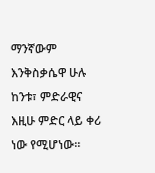ማንኛውም እንቅስቃሴዋ ሁሉ ከንቱ፣ ምድራዊና እዚሁ ምድር ላይ ቀሪ ነው የሚሆነው።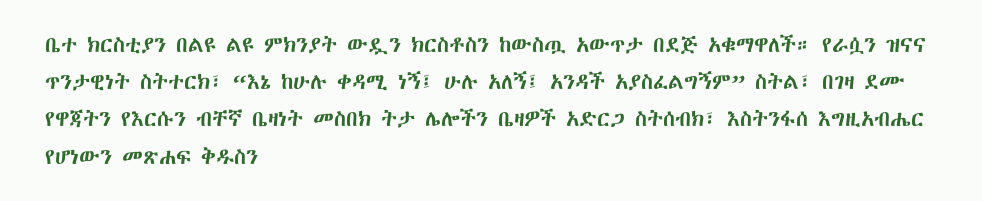ቤተ ክርስቲያን በልዩ ልዩ ምክንያት ውዷን ክርስቶስን ከውስጧ አውጥታ በደጅ አቁማዋለች። የራሷን ዝናና ጥንታዊነት ስትተርክ፣ “እኔ ከሁሉ ቀዳሚ ነኝ፤ ሁሉ አለኝ፤ አንዳች አያስፈልግኝም” ስትል፣ በገዛ ደሙ የዋጃትን የእርሱን ብቸኛ ቤዛነት መስበክ ትታ ሌሎችን ቤዛዎች አድርጋ ስትሰብክ፣ እስትንፋሰ እግዚአብሔር የሆነውን መጽሐፍ ቅዱስን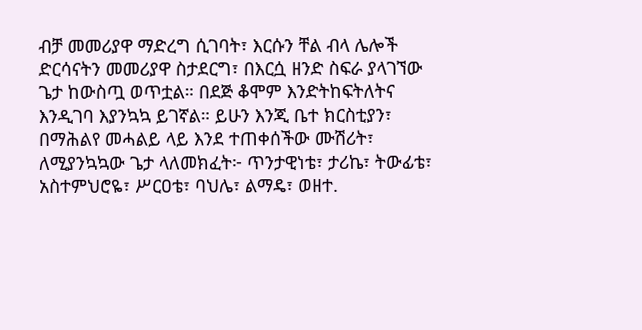ብቻ መመሪያዋ ማድረግ ሲገባት፣ እርሱን ቸል ብላ ሌሎች ድርሳናትን መመሪያዋ ስታደርግ፣ በእርሷ ዘንድ ስፍራ ያላገኘው ጌታ ከውስጧ ወጥቷል። በደጅ ቆሞም እንድትከፍትለትና እንዲገባ እያንኳኳ ይገኛል። ይሁን እንጂ ቤተ ክርስቲያን፣ በማሕልየ መሓልይ ላይ እንደ ተጠቀሰችው ሙሽሪት፣ ለሚያንኳኳው ጌታ ላለመክፈት፦ ጥንታዊነቴ፣ ታሪኬ፣ ትውፊቴ፣ አስተምህሮዬ፣ ሥርዐቴ፣ ባህሌ፣ ልማዴ፣ ወዘተ.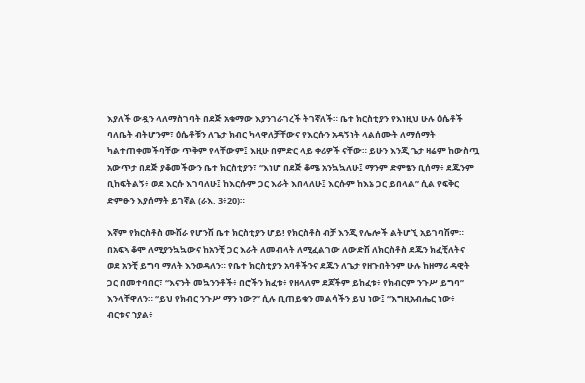እያለች ውዷን ላለማስገባት በደጅ አቁማው እያንገራገረች ትገኛለች። ቤተ ክርስቲያን የእነዚህ ሁሉ ዕሴቶች ባለቤት ብትሆንም፣ ዕሴቶቹን ለጌታ ክብር ካላዋለቻቸውና የእርሱን አዳኝነት ላልሰሙት ለማሰማት ካልተጠቀመችባቸው ጥቅም የላቸውም፤ እዚሁ በምድር ላይ ቀሪዎች ናቸው። ይሁን እንጂ ጌታ ዛሬም ከውስጧ አውጥታ በደጅ ያቆመችውን ቤተ ክርስቲያን፣ “እነሆ በደጅ ቆሜ አንኳኳለሁ፤ ማንም ድምፄን ቢሰማ፥ ደጁንም ቢከፍትልኝ፥ ወደ እርሱ እገባለሁ፤ ከእርሱም ጋር እራት እበላለሁ፤ እርሱም ከእኔ ጋር ይበላል” ሲል የፍቅር ድምፁን እያሰማት ይገኛል (ራእ. 3፥20)።

እኛም የክርስቶስ ሙሽራ የሆንሽ ቤተ ክርስቲያን ሆይ! የክርስቶስ ብቻ እንጂ የሌሎች ልትሆኚ አይገባሽም። በአፍኣ ቆሞ ለሚያንኳኳውና ከአንቺ ጋር እራት ለመብላት ለሚፈልገው ለውድሽ ለክርስቶስ ደጁን ክፈቺለትና ወደ አንቺ ይግባ ማለት እንወዳለን። የቤተ ክርስቲያን አባቶችንና ደጁን ለጌታ የዘጉበትንም ሁሉ ከዘማሪ ዳዊት ጋር በመተባበር፣ “እናንት መኳንንቶች፥ በሮችን ክፈቱ፥ የዘላለም ደጆችም ይከፈቱ፥ የክብርም ንጉሥ ይግባ” እንላቸዋለን። “ይህ የክብር ንጉሥ ማን ነው?” ሲሉ ቢጠይቁን መልሳችን ይህ ነው፤ “እግዚአብሔር ነው፥ ብርቱና ኀያል፥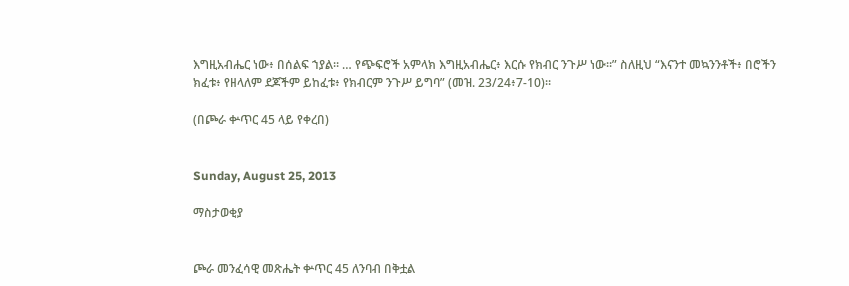እግዚአብሔር ነው፥ በሰልፍ ኀያል። … የጭፍሮች አምላክ እግዚአብሔር፥ እርሱ የክብር ንጉሥ ነው።” ስለዚህ “እናንተ መኳንንቶች፥ በሮችን ክፈቱ፥ የዘላለም ደጆችም ይከፈቱ፥ የክብርም ንጉሥ ይግባ” (መዝ. 23/24፥7-10)።

(በጮራ ቍጥር 45 ላይ የቀረበ)


Sunday, August 25, 2013

ማስታወቂያ


ጮራ መንፈሳዊ መጽሔት ቍጥር 45 ለንባብ በቅቷል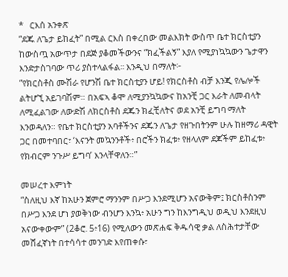*   ርእሰ አንቀጽ
“ደጁ ለጌታ ይከፈት” በሚል ርእስ በቀረበው መልእክት ውስጥ ቤተ ክርስቲያን ከውስጧ አውጥታ በደጅ ያቆመችውንና “ክፈችልኝ” እያለ የሚያነኳኳውን ጌታዋን እንድታስገባው ጥሪ ያስተላልፋል፡፡ እንዲህ በማለት፦
“የክርስቶስ ሙሽራ የሆንሽ ቤተ ክርስቲያን ሆይ! የክርስቶስ ብቻ እንጂ የሌሎች ልትሆኚ አይገባሽም። በአፍኣ ቆሞ ለሚያንኳኳውና ከአንቺ ጋር እራት ለመብላት ለሚፈልገው ለውድሽ ለክርስቶስ ደጁን ክፈቺለትና ወደ አንቺ ይግባ ማለት እንወዳለን። የቤተ ክርስቲያን አባቶችንና ደጁን ለጌታ የዘጉበትንም ሁሉ ከዘማሪ ዳዊት ጋር በመተባበር፣ ‘እናንት መኳንንቶች፥ በሮችን ክፈቱ፥ የዘላለም ደጆችም ይከፈቱ፥ የክብርም ንጉሥ ይግባ’ እንላቸዋለን።”

መሠረተ እምነት
“ስለዚህ እኛ ከአሁን ጀምሮ ማንንም በሥጋ እንደሚሆን አናውቅም፤ ክርስቶስንም በሥጋ እንደ ሆነ ያወቅነው ብንሆን እንኳ፥ አሁን ግን ከእንግዲህ ወዲህ እንደዚህ አናውቀውም” (2ቆሮ. 5፥16) የሚለውን መጽሐፍ ቅዱሳዊ ቃል ለስሕተታቸው መሸፈኛነት በተሳሳተ መንገድ እየጠቀሱ፣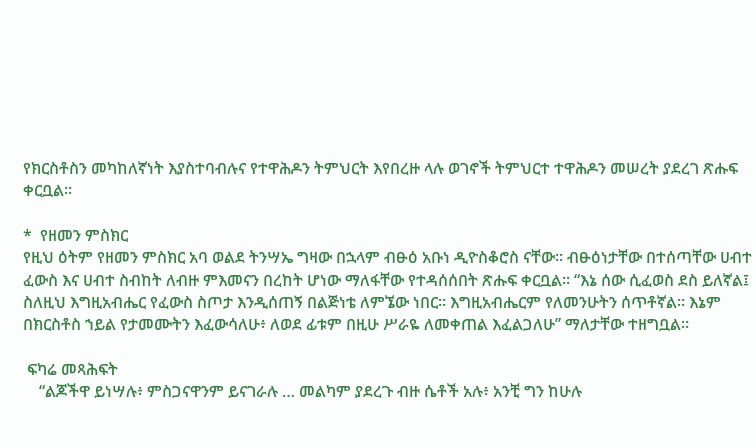የክርስቶስን መካከለኛነት እያስተባብሉና የተዋሕዶን ትምህርት እየበረዙ ላሉ ወገኖች ትምህርተ ተዋሕዶን መሠረት ያደረገ ጽሑፍ ቀርቧል፡፡

*  የዘመን ምስክር
የዚህ ዕትም የዘመን ምስክር አባ ወልደ ትንሣኤ ግዛው በኋላም ብፁዕ አቡነ ዲዮስቆሮስ ናቸው፡፡ ብፁዕነታቸው በተሰጣቸው ሀብተ ፈውስ እና ሀብተ ስብከት ለብዙ ምእመናን በረከት ሆነው ማለፋቸው የተዳሰሰበት ጽሑፍ ቀርቧል፡፡ “እኔ ሰው ሲፈወስ ደስ ይለኛል፤ ስለዚህ እግዚአብሔር የፈውስ ስጦታ እንዲሰጠኝ በልጅነቴ ለምኜው ነበር። እግዚአብሔርም የለመንሁትን ሰጥቶኛል። እኔም በክርስቶስ ኀይል የታመሙትን እፈውሳለሁ፥ ለወደ ፊቱም በዚሁ ሥራዬ ለመቀጠል እፈልጋለሁ” ማለታቸው ተዘግቧል፡፡

 ፍካሬ መጻሕፍት
    “ልጆችዋ ይነሣሉ፥ ምስጋናዋንም ይናገራሉ … መልካም ያደረጉ ብዙ ሴቶች አሉ፥ አንቺ ግን ከሁሉ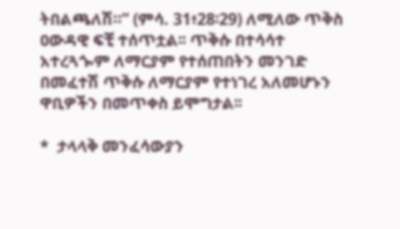ትበልጫለሽ።” (ምሳ. 31፥28፡29) ለሚለው ጥቅስ ዐውዳዊ ፍቺ ተሰጥቷል፡፡ ጥቅሱ በተሳሳተ አተረጓጐም ለማርያም የተሰጠበትን መንገድ በመፈተሽ ጥቅሱ ለማርያም የተነገረ አለመሆኑን ዋቢዎችን በመጥቀስ ይሞግታል፡፡

*  ታላላቅ መንፈሳውያን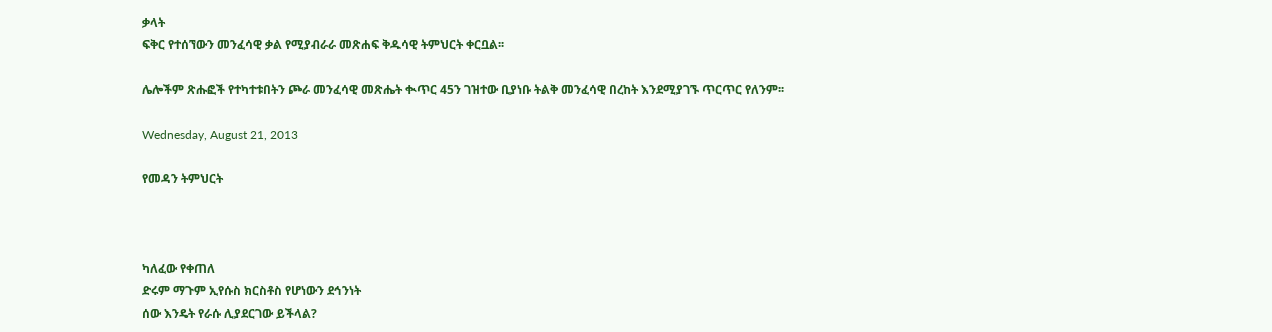ቃላት
ፍቅር የተሰኘውን መንፈሳዊ ቃል የሚያብራራ መጽሐፍ ቅዱሳዊ ትምህርት ቀርቧል፡፡

ሌሎችም ጽሑፎች የተካተቱበትን ጮራ መንፈሳዊ መጽሔት ቊጥር 45ን ገዝተው ቢያነቡ ትልቅ መንፈሳዊ በረከት እንደሚያገኙ ጥርጥር የለንም፡፡

Wednesday, August 21, 2013

የመዳን ትምህርት



ካለፈው የቀጠለ
ድሩም ማጉም ኢየሱስ ክርስቶስ የሆነውን ደኅንነት
ሰው እንዴት የራሱ ሊያደርገው ይችላል?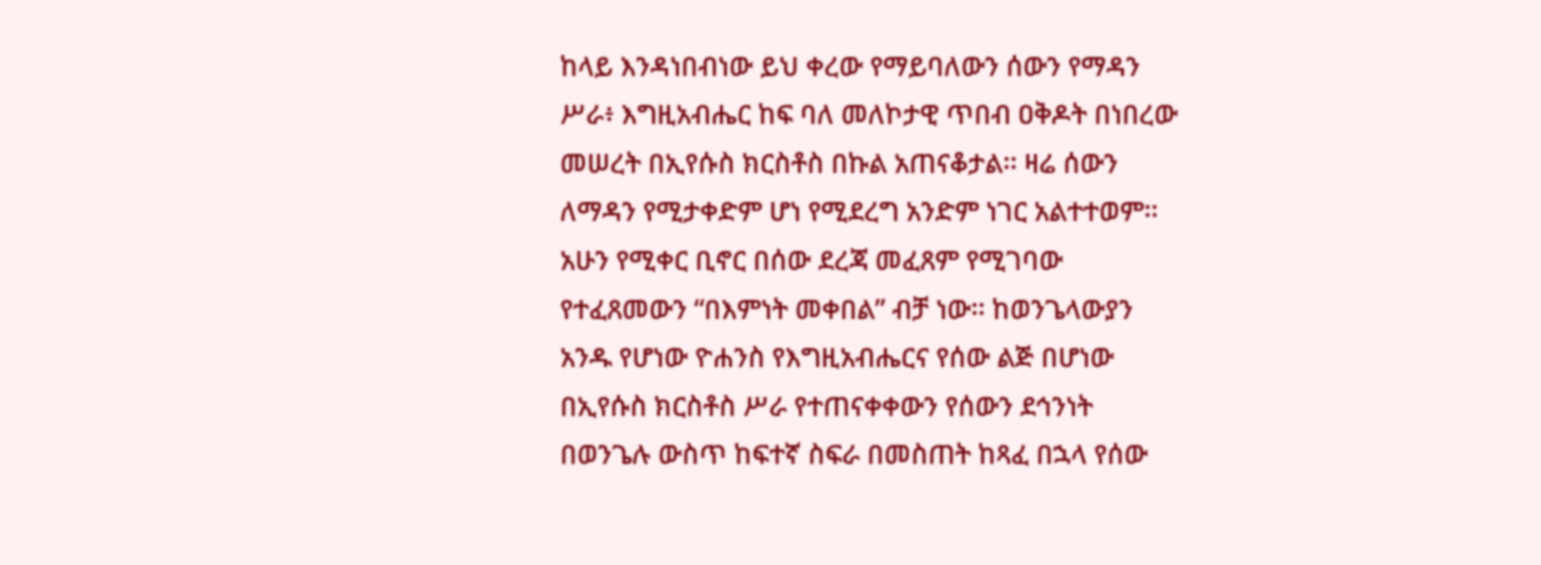ከላይ እንዳነበብነው ይህ ቀረው የማይባለውን ሰውን የማዳን ሥራ፥ እግዚአብሔር ከፍ ባለ መለኮታዊ ጥበብ ዐቅዶት በነበረው መሠረት በኢየሱስ ክርስቶስ በኩል አጠናቆታል፡፡ ዛሬ ሰውን ለማዳን የሚታቀድም ሆነ የሚደረግ አንድም ነገር አልተተወም፡፡ አሁን የሚቀር ቢኖር በሰው ደረጃ መፈጸም የሚገባው የተፈጸመውን “በእምነት መቀበል” ብቻ ነው፡፡ ከወንጌላውያን አንዱ የሆነው ዮሐንስ የእግዚአብሔርና የሰው ልጅ በሆነው በኢየሱስ ክርስቶስ ሥራ የተጠናቀቀውን የሰውን ደኅንነት በወንጌሉ ውስጥ ከፍተኛ ስፍራ በመስጠት ከጻፈ በኋላ የሰው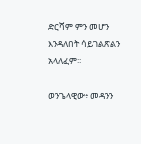ድርሻም ምን መሆን እንዳለበት ሳይገልጽልን አላለፈም፡፡

ወንጌላዊው፥ መዳንን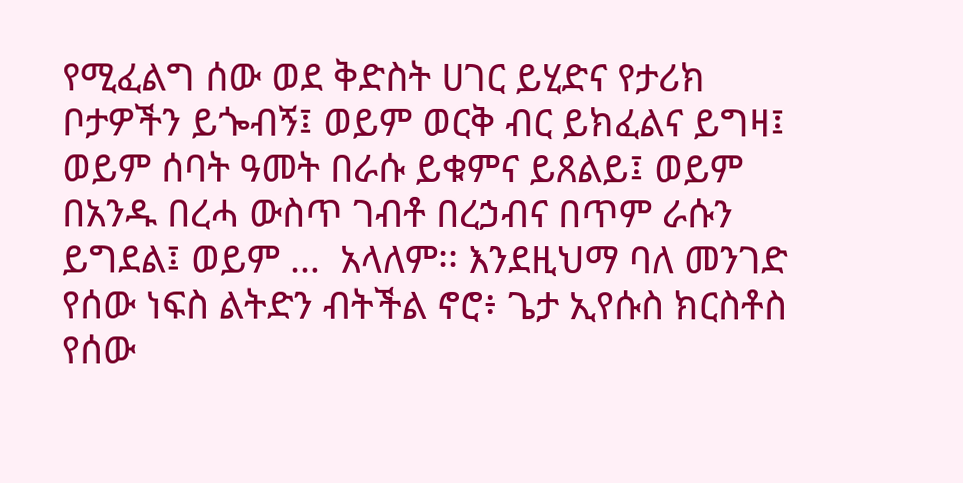የሚፈልግ ሰው ወደ ቅድስት ሀገር ይሂድና የታሪክ ቦታዎችን ይጐብኝ፤ ወይም ወርቅ ብር ይክፈልና ይግዛ፤ ወይም ሰባት ዓመት በራሱ ይቁምና ይጸልይ፤ ወይም በአንዱ በረሓ ውስጥ ገብቶ በረኃብና በጥም ራሱን ይግደል፤ ወይም …  አላለም፡፡ እንደዚህማ ባለ መንገድ የሰው ነፍስ ልትድን ብትችል ኖሮ፥ ጌታ ኢየሱስ ክርስቶስ የሰው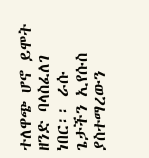ተለዋጭ ሆኖ ይሞት ዘንድ ባላስፈለገ ነበር፡፡ ራሱ ጌታችን ኢየሱስ ያስተማረውን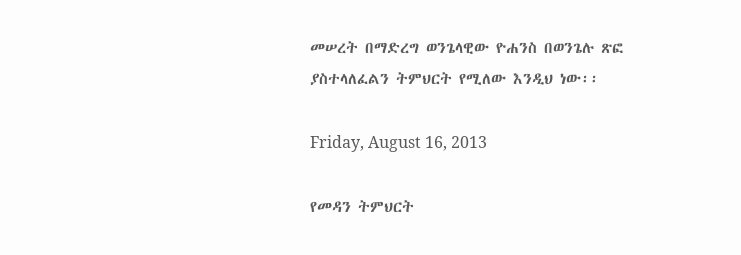መሠረት በማድረግ ወንጌላዊው ዮሐንስ በወንጌሉ ጽፎ ያስተላለፈልን ትምህርት የሚለው እንዲህ ነው፡፡

Friday, August 16, 2013

የመዳን ትምህርት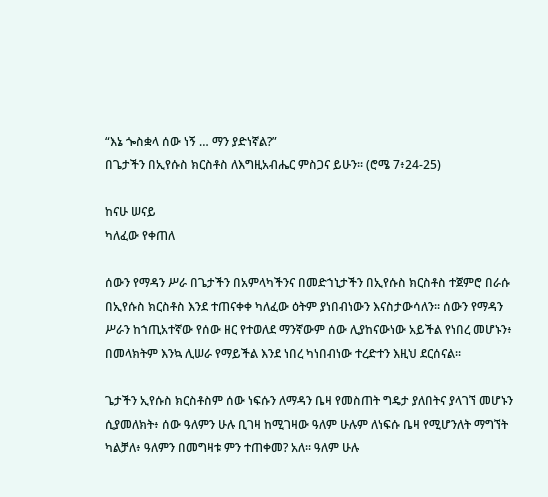“እኔ ጐስቋላ ሰው ነኝ … ማን ያድነኛል?”
በጌታችን በኢየሱስ ክርስቶስ ለእግዚአብሔር ምስጋና ይሁን፡፡ (ሮሜ 7፥24-25)

ከናሁ ሠናይ
ካለፈው የቀጠለ

ሰውን የማዳን ሥራ በጌታችን በአምላካችንና በመድኀኒታችን በኢየሱስ ክርስቶስ ተጀምሮ በራሱ በኢየሱስ ክርስቶስ እንደ ተጠናቀቀ ካለፈው ዕትም ያነበብነውን እናስታውሳለን፡፡ ሰውን የማዳን ሥራን ከኀጢአተኛው የሰው ዘር የተወለደ ማንኛውም ሰው ሊያከናውነው አይችል የነበረ መሆኑን፥ በመላክትም እንኳ ሊሠራ የማይችል እንደ ነበረ ካነበብነው ተረድተን እዚህ ደርሰናል፡፡

ጌታችን ኢየሱስ ክርስቶስም ሰው ነፍሱን ለማዳን ቤዛ የመስጠት ግዴታ ያለበትና ያላገኘ መሆኑን ሲያመለክት፥ ሰው ዓለምን ሁሉ ቢገዛ ከሚገዛው ዓለም ሁሉም ለነፍሱ ቤዛ የሚሆንለት ማግኘት ካልቻለ፥ ዓለምን በመግዛቱ ምን ተጠቀመ? አለ፡፡ ዓለም ሁሉ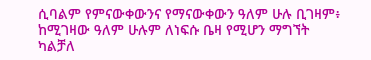ሲባልም የምናውቀውንና የማናውቀውን ዓለም ሁሉ ቢገዛም፥ ከሚገዛው ዓለም ሁሉም ለነፍሱ ቤዛ የሚሆን ማግኘት ካልቻለ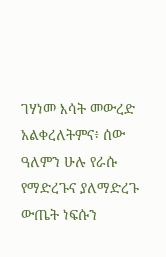ገሃነመ እሳት መውረድ አልቀረለትምና፥ ሰው ዓለምን ሁሉ የራሱ የማድረጉና ያለማድረጉ ውጤት ነፍሱን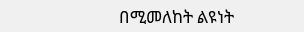በሚመለከት ልዩነት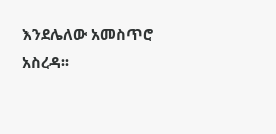እንደሌለው አመስጥሮ አስረዳ፡፡